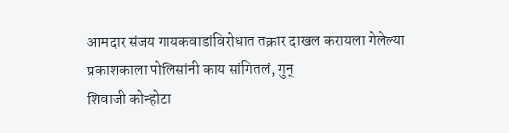आमदार संजय गायकवाडांविरोधात तक्रार दाखल करायला गेलेल्या प्रकाशकाला पोलिसांनी काय सांगितलं, गुन्
शिवाजी कोन्होटा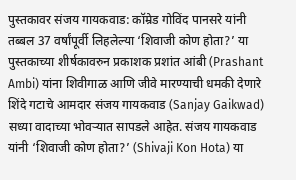पुस्तकावर संजय गायकवाड: कॉम्रेड गोविंद पानसरे यांनी तब्बल 37 वर्षांपूर्वी लिहलेल्या ‘शिवाजी कोण होता?’ या पुस्तकाच्या शीर्षकावरुन प्रकाशक प्रशांत आंबी (Prashant Ambi) यांना शिवीगाळ आणि जीवे मारण्याची धमकी देणारे शिंदे गटाचे आमदार संजय गायकवाड (Sanjay Gaikwad) सध्या वादाच्या भोवऱ्यात सापडले आहेत. संजय गायकवाड यांनी ‘शिवाजी कोण होता?’ (Shivaji Kon Hota) या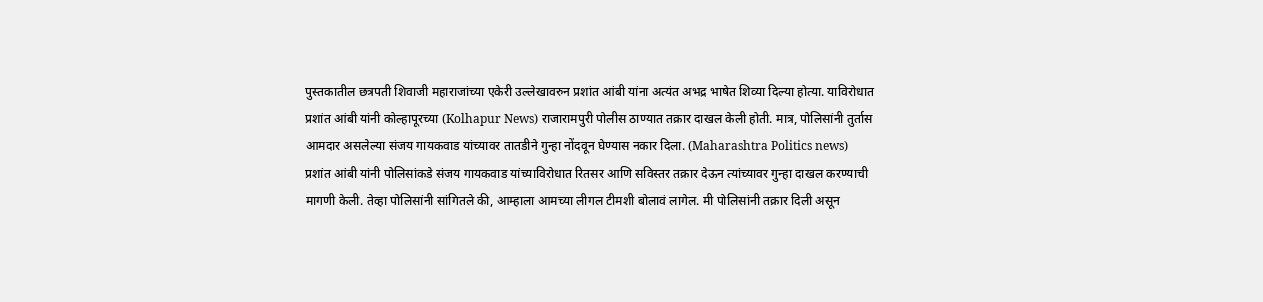पुस्तकातील छत्रपती शिवाजी महाराजांच्या एकेरी उल्लेखावरुन प्रशांत आंबी यांना अत्यंत अभद्र भाषेत शिव्या दिल्या होत्या. याविरोधात प्रशांत आंबी यांनी कोल्हापूरच्या (Kolhapur News) राजारामपुरी पोलीस ठाण्यात तक्रार दाखल केली होती. मात्र, पोलिसांनी तुर्तास आमदार असलेल्या संजय गायकवाड यांच्यावर तातडीने गुन्हा नोंदवून घेण्यास नकार दिला. (Maharashtra Politics news)
प्रशांत आंबी यांनी पोलिसांकडे संजय गायकवाड यांच्याविरोधात रितसर आणि सविस्तर तक्रार देऊन त्यांच्यावर गुन्हा दाखल करण्याची मागणी केली. तेव्हा पोलिसांनी सांगितले की, आम्हाला आमच्या लीगल टीमशी बोलावं लागेल. मी पोलिसांनी तक्रार दिली असून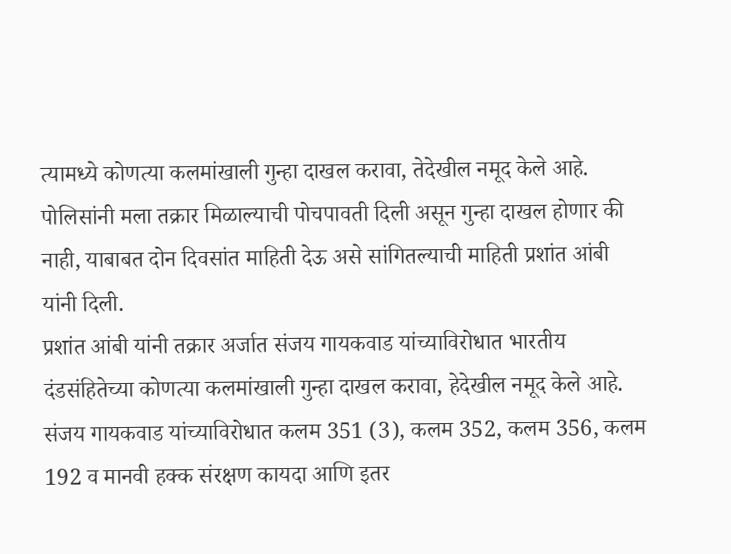त्यामध्ये कोणत्या कलमांखाली गुन्हा दाखल करावा, तेदेखील नमूद केले आहे. पोलिसांनी मला तक्रार मिळाल्याची पोचपावती दिली असून गुन्हा दाखल होणार की नाही, याबाबत दोन दिवसांत माहिती देऊ असे सांगितल्याची माहिती प्रशांत आंबी यांनी दिली.
प्रशांत आंबी यांनी तक्रार अर्जात संजय गायकवाड यांच्याविरोधात भारतीय दंडसंहितेच्या कोणत्या कलमांखाली गुन्हा दाखल करावा, हेदेखील नमूद केले आहे. संजय गायकवाड यांच्याविरोधात कलम 351 (3), कलम 352, कलम 356, कलम 192 व मानवी हक्क संरक्षण कायदा आणि इतर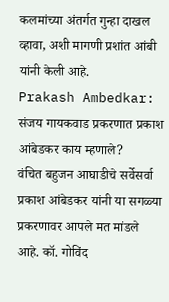कलमांच्या अंतर्गत गुन्हा दाखल व्हावा, अशी मागणी प्रशांत आंबी यांनी केली आहे.
Prakash Ambedkar: संजय गायकवाड प्रकरणात प्रकाश आंबेडकर काय म्हणाले?
वंचित बहुजन आघाडीचे सर्वेसर्वा प्रकाश आंबेडकर यांनी या सगळ्या प्रकरणावर आपले मत मांडले आहे. कॉ. गोविंद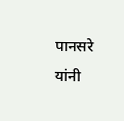पानसरे यांनी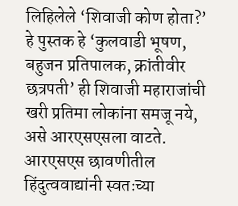लिहिलेले ‘शिवाजी कोण होता?’ हे पुस्तक हे ‘कुलवाडी भूषण, बहुजन प्रतिपालक, क्रांतीवीर छत्रपती’ ही शिवाजी महाराजांची खरी प्रतिमा लोकांना समजू नये, असे आरएसएसला वाटते. आरएसएस छावणीतील हिंदुत्ववाद्यांनी स्वतःच्या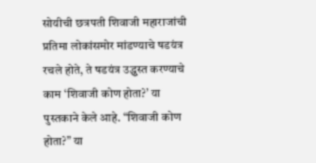सोयीची छत्रपती शिवाजी महाराजांची प्रतिमा लोकांसमोर मांडण्याचे षडयंत्र रचले होते, ते षडयंत्र उद्ध्वस्त करण्याचे काम ‘शिवाजी कोण होता?’ या पुस्तकाने केले आहे. “शिवाजी कोण होता?” या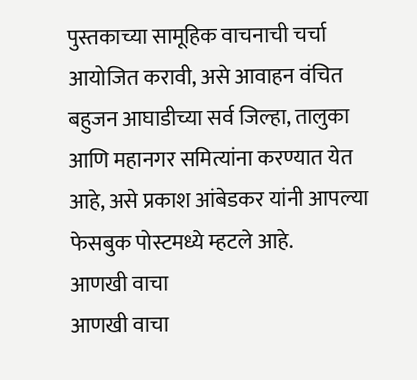पुस्तकाच्या सामूहिक वाचनाची चर्चा आयोजित करावी, असे आवाहन वंचित बहुजन आघाडीच्या सर्व जिल्हा, तालुका आणि महानगर समित्यांना करण्यात येत आहे, असे प्रकाश आंबेडकर यांनी आपल्या फेसबुक पोस्टमध्ये म्हटले आहे.
आणखी वाचा
आणखी वाचा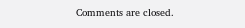Comments are closed.